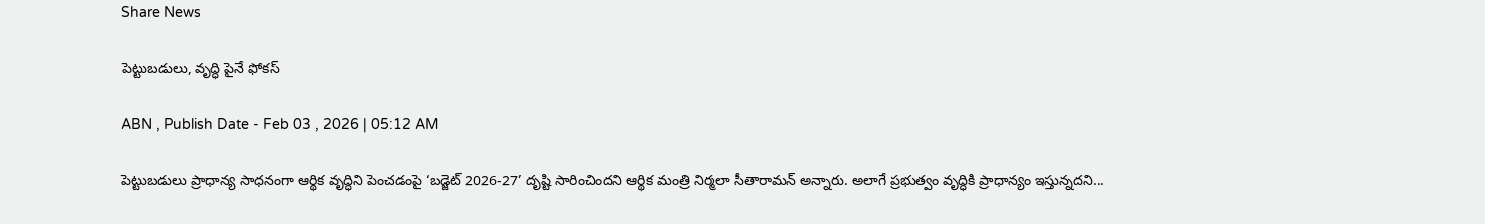Share News

పెట్టుబడులు, వృద్ధి పైనే ఫోకస్‌

ABN , Publish Date - Feb 03 , 2026 | 05:12 AM

పెట్టుబడులు ప్రాధాన్య సాధనంగా ఆర్థిక వృద్ధిని పెంచడంపై ‘బడ్జెట్‌ 2026-27’ దృష్టి సారించిందని ఆర్థిక మంత్రి నిర్మలా సీతారామన్‌ అన్నారు. అలాగే ప్రభుత్వం వృద్ధికి ప్రాధాన్యం ఇస్తున్నదని...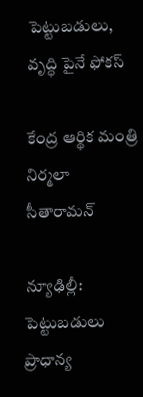పెట్టుబడులు, వృద్ధి పైనే ఫోకస్‌

కేంద్ర ఆర్థిక మంత్రి నిర్మలా సీతారామన్‌

న్యూఢిల్లీ: పెట్టుబడులు ప్రాధాన్య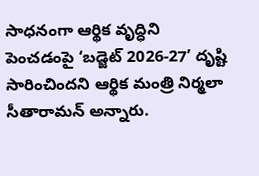సాధనంగా ఆర్థిక వృద్ధిని పెంచడంపై ‘బడ్జెట్‌ 2026-27’ దృష్టి సారించిందని ఆర్థిక మంత్రి నిర్మలా సీతారామన్‌ అన్నారు.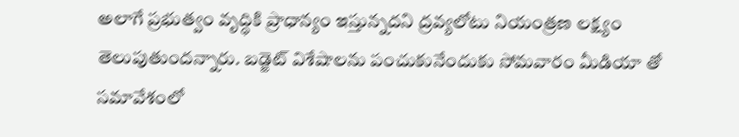అలాగే ప్రభుత్వం వృద్ధికి ప్రాధాన్యం ఇస్తున్నదని ద్రవ్యలోటు నియంత్రణ లక్ష్యం తెలుపుతుందన్నారు. బడ్జెట్‌ విశేషాలను పంచుకునేందుకు సోమవారం మీడియా తో సమావేశంలో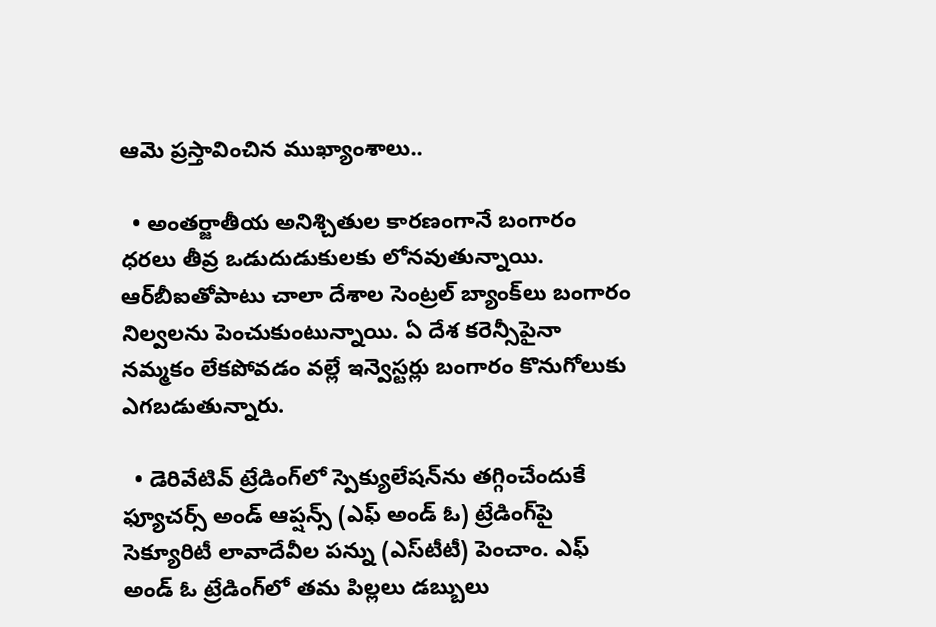ఆమె ప్రస్తావించిన ముఖ్యాంశాలు..

  • అంతర్జాతీయ అనిశ్చితుల కారణంగానే బంగారం ధరలు తీవ్ర ఒడుదుడుకులకు లోనవుతున్నాయి. ఆర్‌బీఐతోపాటు చాలా దేశాల సెంట్రల్‌ బ్యాంక్‌లు బంగారం నిల్వలను పెంచుకుంటున్నాయి. ఏ దేశ కరెన్సీపైనా నమ్మకం లేకపోవడం వల్లే ఇన్వెస్టర్లు బంగారం కొనుగోలుకు ఎగబడుతున్నారు.

  • డెరివేటివ్‌ ట్రేడింగ్‌లో స్పెక్యులేషన్‌ను తగ్గించేందుకే ఫ్యూచర్స్‌ అండ్‌ ఆప్షన్స్‌ (ఎఫ్‌ అండ్‌ ఓ) ట్రేడింగ్‌పై సెక్యూరిటీ లావాదేవీల పన్ను (ఎస్‌టీటీ) పెంచాం. ఎఫ్‌ అండ్‌ ఓ ట్రేడింగ్‌లో తమ పిల్లలు డబ్బులు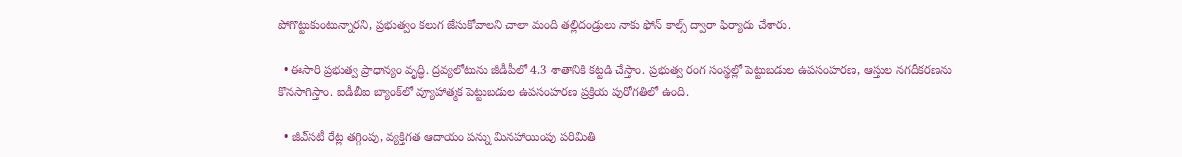పోగొట్టుకుంటున్నారని, ప్రభుత్వం కలుగ జేసుకోవాలని చాలా మంది తల్లిదండ్రులు నాకు ఫోన్‌ కాల్స్‌ ద్వారా ఫిర్యాదు చేశారు.

  • ఈసారి ప్రభుత్వ ప్రాధాన్యం వృద్ధి. ద్రవ్యలోటును జీడీపీలో 4.3 శాతానికి కట్టడి చేస్తాం. ప్రభుత్వ రంగ సంస్థల్లో పెట్టుబడుల ఉపసంహరణ, ఆస్తుల నగదీకరణను కొనసాగిస్తాం. ఐడీబీఐ బ్యాంక్‌లో వ్యూహాత్మక పెట్టుబడుల ఉపసంహరణ ప్రక్రియ పురోగతిలో ఉంది.

  • జీఎ్‌సటీ రేట్ల తగ్గింపు, వ్యక్తిగత ఆదాయం పన్ను మినహాయింపు పరిమితి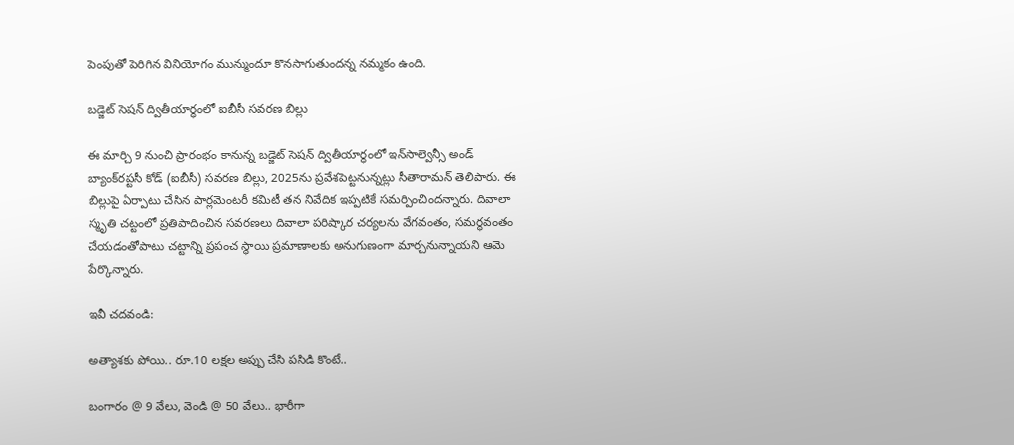పెంపుతో పెరిగిన వినియోగం మున్ముందూ కొనసాగుతుందన్న నమ్మకం ఉంది.

బడ్జెట్‌ సెషన్‌ ద్వితీయార్ధంలో ఐబీసీ సవరణ బిల్లు

ఈ మార్చి 9 నుంచి ప్రారంభం కానున్న బడ్జెట్‌ సెషన్‌ ద్వితీయార్ధంలో ఇన్‌సాల్వెన్సీ అండ్‌ బ్యాంక్‌రప్టసీ కోడ్‌ (ఐబీసీ) సవరణ బిల్లు, 2025ను ప్రవేశపెట్టనున్నట్లు సీతారామన్‌ తెలిపారు. ఈ బిల్లుపై ఏర్పాటు చేసిన పార్లమెంటరీ కమిటీ తన నివేదిక ఇప్పటికే సమర్పించిందన్నారు. దివాలా స్మృతి చట్టంలో ప్రతిపాదించిన సవరణలు దివాలా పరిష్కార చర్యలను వేగవంతం, సమర్థవంతం చేయడంతోపాటు చట్టాన్ని ప్రపంచ స్థాయి ప్రమాణాలకు అనుగుణంగా మార్చనున్నాయని ఆమె పేర్కొన్నారు.

ఇవీ చదవండి:

అత్యాశకు పోయి.. రూ.10 లక్షల అప్పు చేసి పసిడి కొంటే..

బంగారం @ 9 వేలు, వెండి @ 50 వేలు.. భారీగా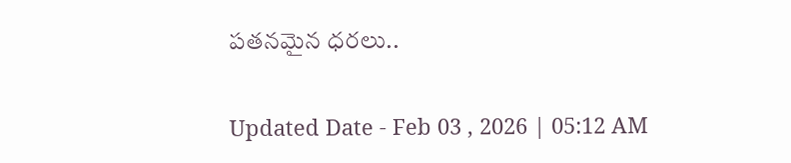పతనమైన ధరలు..

Updated Date - Feb 03 , 2026 | 05:12 AM